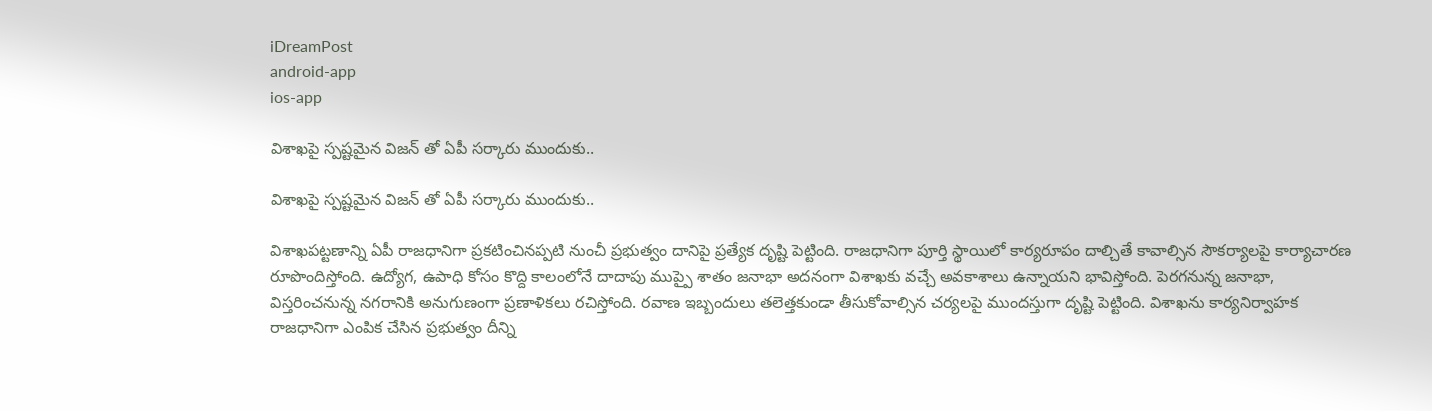iDreamPost
android-app
ios-app

విశాఖ‌పై స్ప‌ష్ట‌మైన విజ‌న్ తో ఏపీ స‌ర్కారు ముందుకు..

విశాఖ‌పై స్ప‌ష్ట‌మైన విజ‌న్ తో ఏపీ స‌ర్కారు ముందుకు..

విశాఖ‌ప‌ట్ట‌ణాన్ని ఏపీ రాజ‌ధానిగా ప్ర‌క‌టించిన‌ప్ప‌టి నుంచీ ప్ర‌భుత్వం దానిపై ప్ర‌త్యేక దృష్టి పెట్టింది. రాజ‌ధానిగా పూర్తి స్థాయిలో కార్య‌రూపం దాల్చితే కావాల్సిన సౌక‌ర్యాల‌పై కార్యాచార‌ణ రూపొందిస్తోంది. ఉద్యోగ‌, ఉపాధి కోసం కొద్ది కాలంలోనే దాదాపు ముప్పై శాతం జ‌నాభా అద‌నంగా విశాఖ‌కు వ‌చ్చే అవ‌కాశాలు ఉన్నాయ‌ని భావిస్తోంది. పెర‌గ‌నున్న జ‌నాభా, విస్త‌రించ‌నున్న న‌గ‌రానికి అనుగుణంగా ప్ర‌ణాళిక‌లు ర‌చిస్తోంది. ర‌వాణ ఇబ్బందులు త‌లెత్త‌కుండా తీసుకోవాల్సిన చ‌ర్య‌ల‌పై ముంద‌స్తుగా దృష్టి పెట్టింది. విశాఖను కార్యనిర్వాహక రాజధానిగా ఎంపిక చేసిన ప్రభుత్వం దీన్ని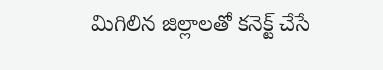మిగిలిన జిల్లాలతో కనెక్ట్ చేసే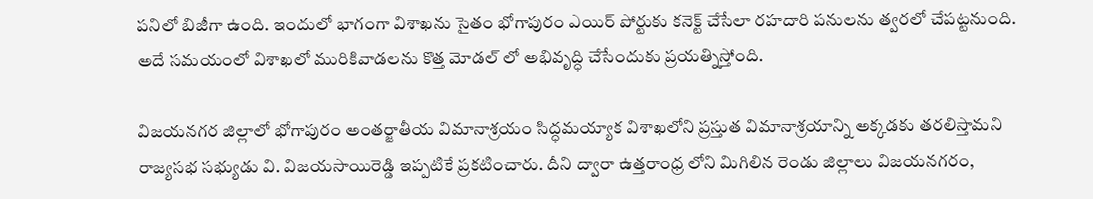పనిలో బిజీగా ఉంది. ఇందులో భాగంగా విశాఖను సైతం భోగాపురం ఎయిర్ పోర్టుకు కనెక్ట్ చేసేలా రహదారి పనులను త్వ‌ర‌లో చేప‌ట్ట‌నుంది. అదే సమయంలో విశాఖలో మురికివాడల‌ను కొత్త మోడ‌ల్ లో అభివృద్ధి చేసేందుకు ప్ర‌య‌త్నిస్తోంది.

విజ‌య‌న‌గ‌ర జిల్లాలో భోగాపురం అంతర్జాతీయ విమానాశ్రయం సిద్ధమయ్యాక విశాఖలోని ప్రస్తుత విమానాశ్రయాన్ని అక్కడకు తరలిస్తామని రాజ్యసభ సభ్యుడు వి. విజయసాయిరెడ్డి ఇప్ప‌టికే ప్ర‌క‌టించారు. దీని ద్వారా ఉత్త‌రాంధ్ర లోని మిగిలిన రెండు జిల్లాలు విజయనగరం,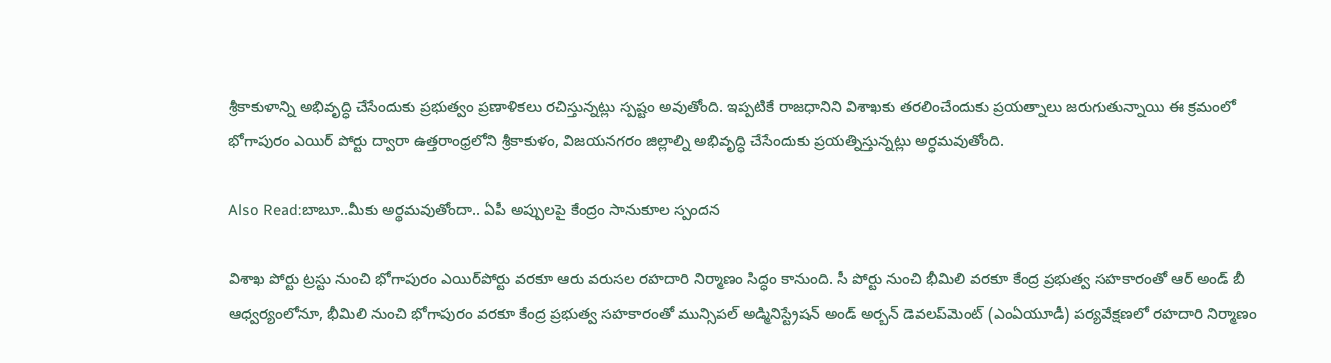శ్రీకాకుళాన్ని అభివృద్ధి చేసేందుకు ప్రభుత్వం ప్రణాళికలు రచిస్తున్నట్లు స్ప‌ష్టం అవుతోంది. ఇప్పటికే రాజ‌ధానిని విశాఖకు తరలించేందుకు ప్రయత్నాలు జ‌రుగుతున్నాయి ఈ క్ర‌మంలో భోగాపురం ఎయిర్ పోర్టు ద్వారా ఉత్తరాంధ్రలోని శ్రీకాకుళం, విజయనగరం జిల్లాల్ని అభివృద్ధి చేసేందుకు ప్రయత్నిస్తున్నట్లు అర్ధమవుతోంది.

Also Read:బాబూ..మీకు అర్థమవుతోందా.. ఏపీ అప్పులపై కేంద్రం సానుకూల స్పందన

విశాఖ పోర్టు ట్రస్టు నుంచి భోగాపురం ఎయిర్‌పోర్టు వరకూ ఆరు వరుసల రహదారి నిర్మాణం సిద్ధం కానుంది. సీ పోర్టు నుంచి భీమిలి వరకూ కేంద్ర ప్రభుత్వ సహకారంతో ఆర్‌ అండ్‌ బీ ఆధ్వర్యంలోనూ, భీమిలి నుంచి భోగాపురం వరకూ కేంద్ర ప్రభుత్వ సహకారంతో మున్సిపల్‌ అడ్మినిస్ట్రేషన్‌ అండ్‌ అర్బన్‌ డెవలప్‌మెంట్‌ (ఎంఏయూడీ) పర్యవేక్షణలో రహదారి నిర్మాణం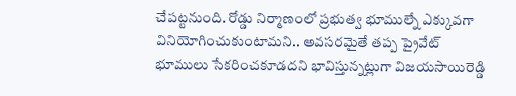చేప‌ట్ట‌నుంది. రోడ్డు నిర్మాణంలో ప్రభుత్వ భూముల్నే ఎక్కువగా వినియోగించుకుంటామని.. అవసరమైతే తప్ప ప్రైవేట్‌ భూములు సేకరించకూడదని భావిస్తున్న‌ట్లుగా విజయసాయిరెడ్డి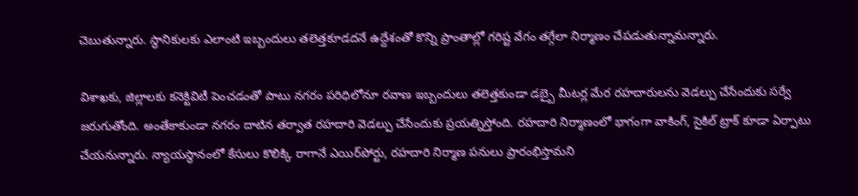చెబుతున్నారు. స్థానికులకు ఎలాంటి ఇబ్బందులు తలెత్తకూడదనే ఉద్దేశంతో కొన్ని ప్రాంతాల్లో గరిష్ట వేగం తగ్గేలా నిర్మాణం చేపడుతున్నామన్నారు.

విశాఖ‌కు, జిల్లాల‌కు క‌నెక్టివిటీ పెంచ‌డంతో పాటు న‌గ‌రం ప‌రిధిలోనూ ర‌వాణ ఇబ్బందులు త‌లెత్త‌కుండా డ‌బ్బై మీటర్ల మేర ర‌హ‌దారుల‌ను వెడ‌ల్పు చేసేందుకు స‌ర్వే జ‌రుగుతోంది. అంతేకాకుండా నగరం దాటిన తర్వాత రహదారి వెడల్పు చేసేందుకు ప్రయ‌త్నిస్తోంది. రహదారి నిర్మాణంలో భాగంగా వాకింగ్, సైకిల్‌ ట్రాక్‌ కూడా ఏర్పాటు చేయ‌నున్నారు. న్యాయస్థానంలో కేసులు కొలిక్కి రాగానే ఎయిర్‌పోర్టు, రహదారి నిర్మాణ పనులు ప్రారంభిస్తామని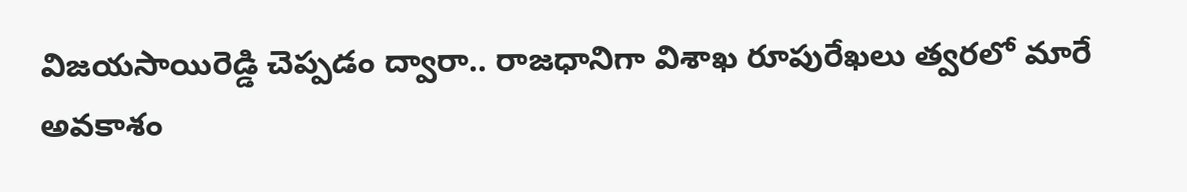విజయసాయిరెడ్డి చెప్ప‌డం ద్వారా.. రాజ‌ధానిగా విశాఖ రూపురేఖ‌లు త్వ‌ర‌లో మారే అవ‌కాశం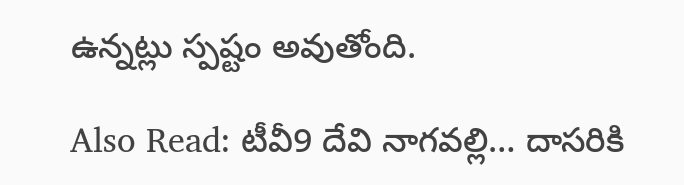ఉన్న‌ట్లు స్ప‌ష్టం అవుతోంది.

Also Read: టీవీ9 దేవి నాగవల్లి… దాసరికి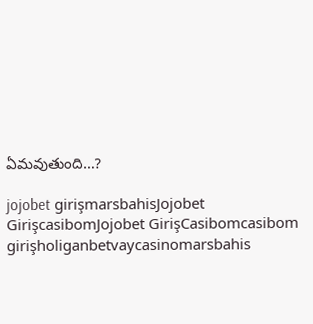ఏమవుతుంది…?

jojobet girişmarsbahisJojobet GirişcasibomJojobet GirişCasibomcasibom girişholiganbetvaycasinomarsbahis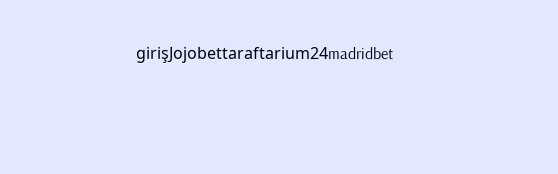girişJojobettaraftarium24madridbet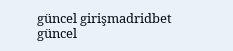güncel girişmadridbet güncel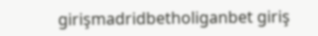girişmadridbetholiganbet giriş